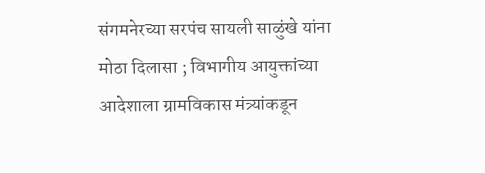संगमनेरच्या सरपंच सायली साळुंखे यांना मोठा दिलासा ; विभागीय आयुक्तांच्या आदेशाला ग्रामविकास मंत्र्यांकडून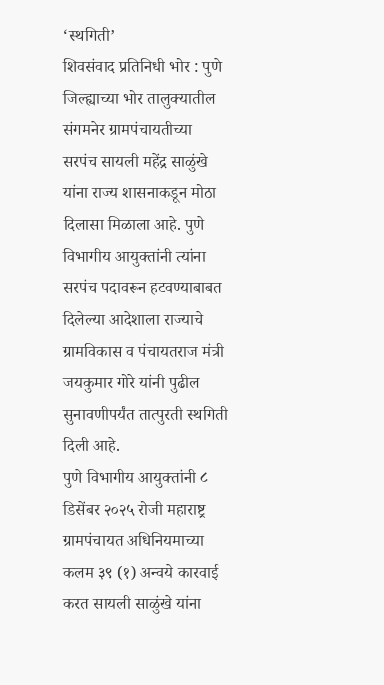‘स्थगिती’
शिवसंवाद प्रतिनिधी भोर : पुणे जिल्ह्याच्या भोर तालुक्यातील संगमनेर ग्रामपंचायतीच्या सरपंच सायली महेंद्र साळुंखे यांना राज्य शासनाकडून मोठा दिलासा मिळाला आहे. पुणे विभागीय आयुक्तांनी त्यांना सरपंच पदावरून हटवण्याबाबत दिलेल्या आदेशाला राज्याचे ग्रामविकास व पंचायतराज मंत्री जयकुमार गोरे यांनी पुढील सुनावणीपर्यंत तात्पुरती स्थगिती दिली आहे.
पुणे विभागीय आयुक्तांनी ८ डिसेंबर २०२५ रोजी महाराष्ट्र ग्रामपंचायत अधिनियमाच्या कलम ३९ (१) अन्वये कारवाई करत सायली साळुंखे यांना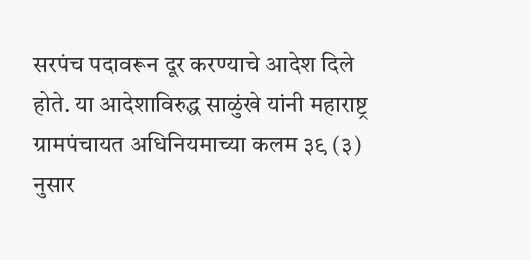सरपंच पदावरून दूर करण्याचे आदेश दिले होते. या आदेशाविरुद्ध साळुंखे यांनी महाराष्ट्र ग्रामपंचायत अधिनियमाच्या कलम ३९ (३) नुसार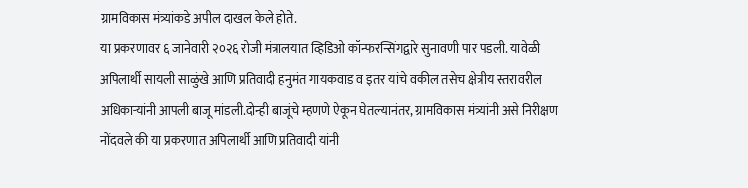ग्रामविकास मंत्र्यांकडे अपील दाखल केले होते.
या प्रकरणावर ६ जानेवारी २०२६ रोजी मंत्रालयात व्हिडिओ कॉन्फरन्सिंगद्वारे सुनावणी पार पडली. यावेळी अपिलार्थी सायली साळुंखे आणि प्रतिवादी हनुमंत गायकवाड व इतर यांचे वकील तसेच क्षेत्रीय स्तरावरील अधिकाऱ्यांनी आपली बाजू मांडली.दोन्ही बाजूंचे म्हणणे ऐकून घेतल्यानंतर, ग्रामविकास मंत्र्यांनी असे निरीक्षण नोंदवले की या प्रकरणात अपिलार्थी आणि प्रतिवादी यांनी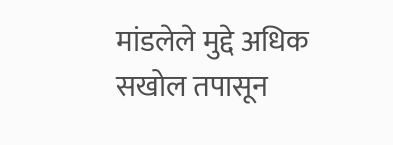मांडलेले मुद्दे अधिक सखोल तपासून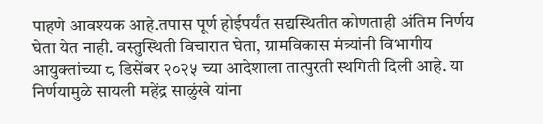पाहणे आवश्यक आहे.तपास पूर्ण होईपर्यंत सद्यस्थितीत कोणताही अंतिम निर्णय घेता येत नाही. वस्तुस्थिती विचारात घेता, ग्रामविकास मंत्र्यांनी विभागीय आयुक्तांच्या ८ डिसेंबर २०२५ च्या आदेशाला तात्पुरती स्थगिती दिली आहे. या निर्णयामुळे सायली महेंद्र साळुंखे यांना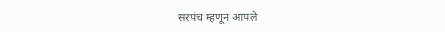सरपंच म्हणून आपले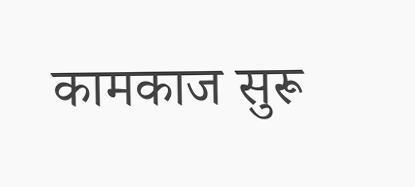कामकाज सुरू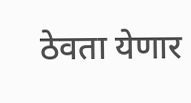ठेवता येणार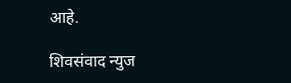आहे.

शिवसंवाद न्युज